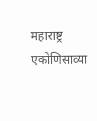महाराष्ट्र
एकोणिसाव्या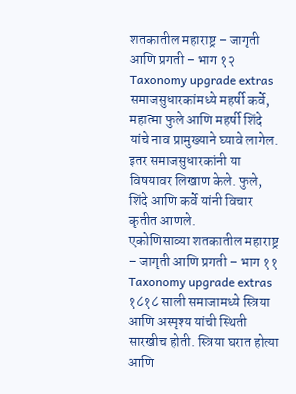शतकातील महाराष्ट्र – जागृती आणि प्रगती – भाग १२
Taxonomy upgrade extras
समाजसुधारकांमध्ये महर्षी कर्वे, महात्मा फुले आणि महर्षी शिंदे यांचे नाव प्रामुख्याने घ्यावे लागेल. इतर समाजसुधारकांनी या विषयावर लिखाण केले. फुले, शिंदे आणि कर्वे यांनी विचार कृतीत आणले.
एकोणिसाव्या शतकातील महाराष्ट्र – जागृती आणि प्रगती – भाग ११
Taxonomy upgrade extras
१८१८ साली समाजामध्ये स्त्रिया आणि अस्पृश्य यांची स्थिती सारखीच होती. स्त्रिया घरात होत्या आणि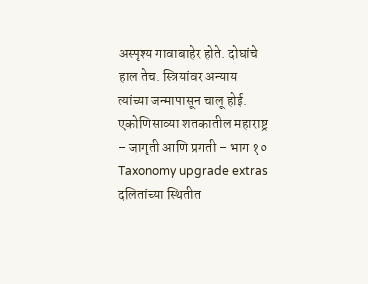अस्पृश्य गावाबाहेर होते. दोघांचे हाल तेच. स्त्रियांवर अन्याय त्यांच्या जन्मापासून चालू होई.
एकोणिसाव्या शतकातील महाराष्ट्र – जागृती आणि प्रगती – भाग १०
Taxonomy upgrade extras
दलितांच्या स्थितीत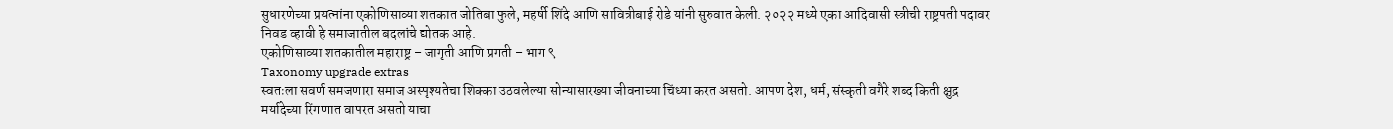सुधारणेच्या प्रयत्नांना एकोणिसाव्या शतकात जोतिबा फुले, महर्षी शिंदे आणि सावित्रीबाई रोडे यांनी सुरुवात केली. २०२२ मध्ये एका आदिवासी स्त्रीची राष्ट्रपती पदावर निवड व्हावी हे समाजातील बदलांचे द्योतक आहे.
एकोणिसाव्या शतकातील महाराष्ट्र – जागृती आणि प्रगती – भाग ९
Taxonomy upgrade extras
स्वतःला सवर्ण समजणारा समाज अस्पृश्यतेचा शिक्का उठवलेल्या सोन्यासारख्या जीवनाच्या चिंध्या करत असतो. आपण देश, धर्म, संस्कृती वगैरे शब्द किती क्षुद्र मर्यादेच्या रिंगणात वापरत असतो याचा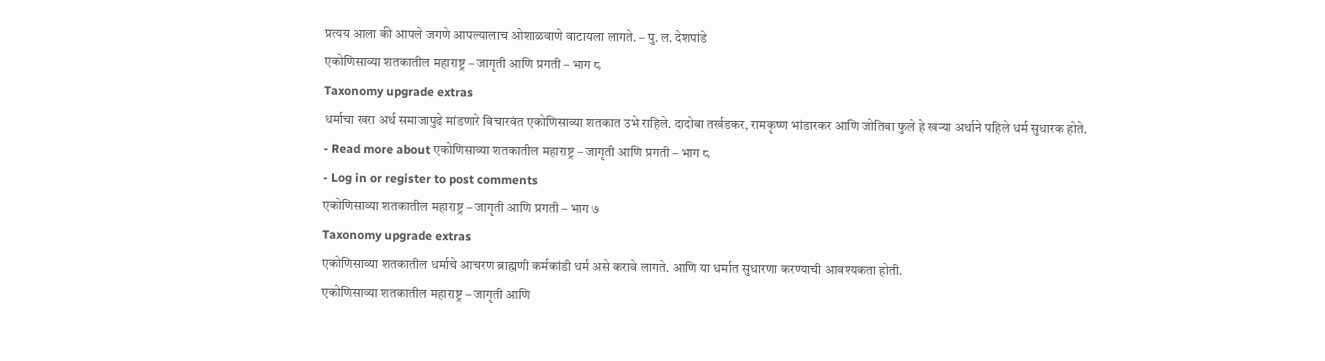प्रत्यय आला की आपले जगणे आपल्यालाच ओशाळवाणे वाटायला लागते. – पु. ल. देशपांडे
एकोणिसाव्या शतकातील महाराष्ट्र – जागृती आणि प्रगती – भाग ८
Taxonomy upgrade extras
धर्माचा खरा अर्थ समाजापुढे मांडणारे विचारवंत एकोणिसाव्या शतकात उभे राहिले. दादोबा तर्खडकर, रामकृष्ण भांडारकर आणि जोतिबा फुले हे खऱ्या अर्थाने पहिले धर्म सुधारक होते.
- Read more about एकोणिसाव्या शतकातील महाराष्ट्र – जागृती आणि प्रगती – भाग ८
- Log in or register to post comments
एकोणिसाव्या शतकातील महाराष्ट्र – जागृती आणि प्रगती – भाग ७
Taxonomy upgrade extras
एकोणिसाव्या शतकातील धर्माचे आचरण ब्राह्मणी कर्मकांडी धर्म असे करावे लागते. आणि या धर्मात सुधारणा करण्याची आवश्यकता होती.
एकोणिसाव्या शतकातील महाराष्ट्र – जागृती आणि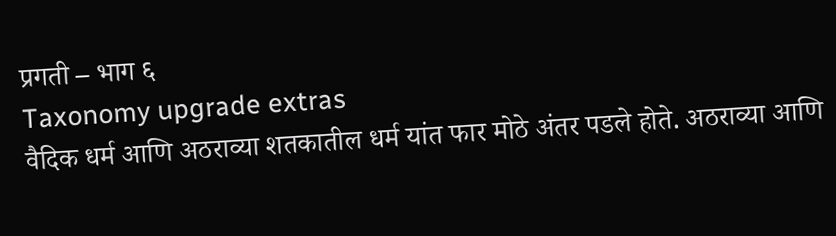प्रगती – भाग ६
Taxonomy upgrade extras
वैदिक धर्म आणि अठराव्या शतकातील धर्म यांत फार मोठे अंतर पडले होते. अठराव्या आणि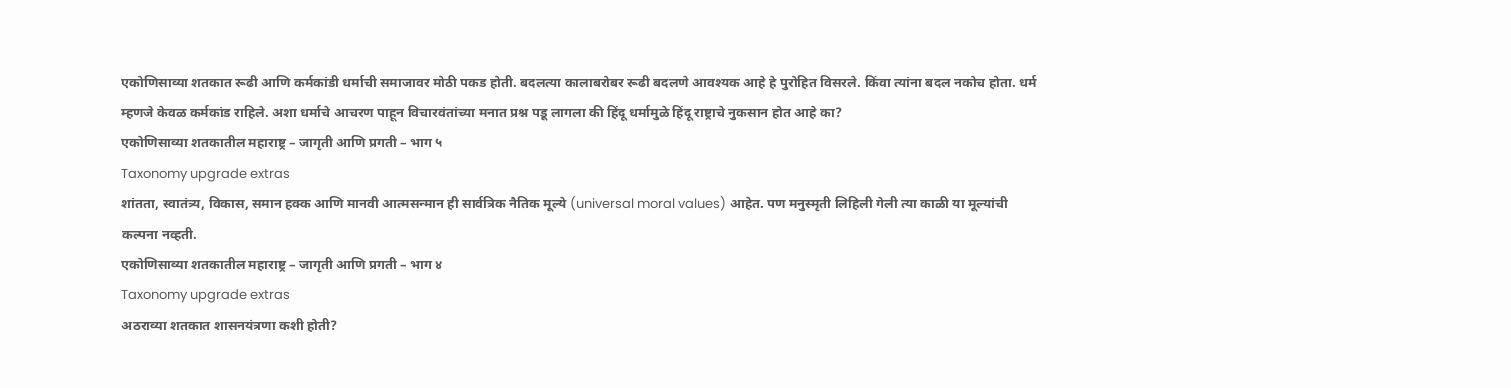एकोणिसाव्या शतकात रूढी आणि कर्मकांडी धर्माची समाजावर मोठी पकड होती. बदलत्या कालाबरोबर रूढी बदलणे आवश्यक आहे हे पुरोहित विसरले. किंवा त्यांना बदल नकोच होता. धर्म म्हणजे केवळ कर्मकांड राहिले. अशा धर्माचे आचरण पाहून विचारवंतांच्या मनात प्रश्न पडू लागला की हिंदू धर्मामुळे हिंदू राष्ट्राचे नुकसान होत आहे का?
एकोणिसाव्या शतकातील महाराष्ट्र – जागृती आणि प्रगती – भाग ५
Taxonomy upgrade extras
शांतता, स्वातंत्र्य, विकास, समान हक्क आणि मानवी आत्मसन्मान ही सार्वत्रिक नैतिक मूल्ये (universal moral values) आहेत. पण मनुस्मृती लिहिली गेली त्या काळी या मूल्यांची कल्पना नव्हती.
एकोणिसाव्या शतकातील महाराष्ट्र – जागृती आणि प्रगती – भाग ४
Taxonomy upgrade extras
अठराव्या शतकात शासनयंत्रणा कशी होती?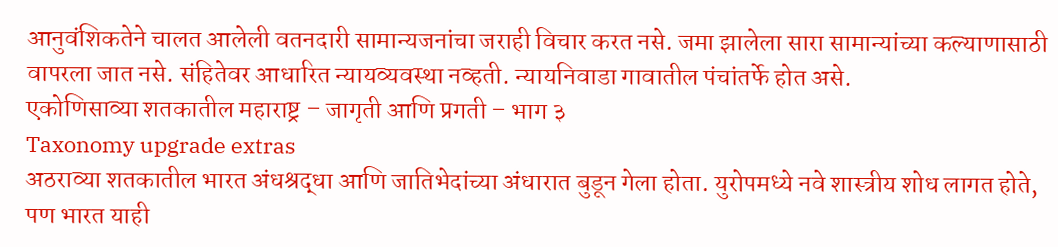आनुवंशिकतेने चालत आलेली वतनदारी सामान्यजनांचा जराही विचार करत नसे. जमा झालेला सारा सामान्यांच्या कल्याणासाठी वापरला जात नसे. संहितेवर आधारित न्यायव्यवस्था नव्हती. न्यायनिवाडा गावातील पंचांतर्फे होत असे.
एकोणिसाव्या शतकातील महाराष्ट्र – जागृती आणि प्रगती – भाग ३
Taxonomy upgrade extras
अठराव्या शतकातील भारत अंधश्रद्धा आणि जातिभेदांच्या अंधारात बुडून गेला होता. युरोपमध्ये नवे शास्त्रीय शोध लागत होते, पण भारत याही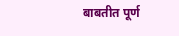बाबतीत पूर्ण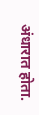अंधारात होता.